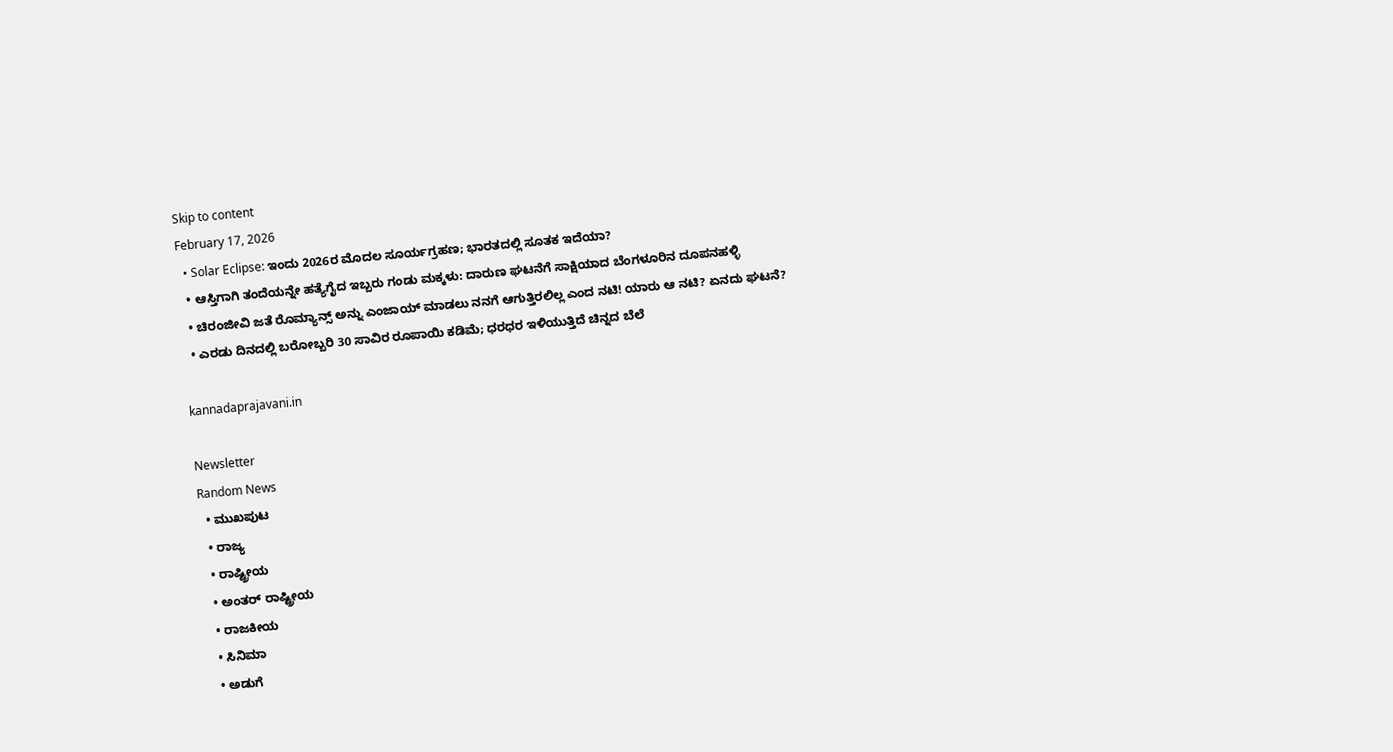Skip to content
February 17, 2026
  • Solar Eclipse: ಇಂದು 2026ರ ಮೊದಲ ಸೂರ್ಯಗ್ರಹಣ; ಭಾರತದಲ್ಲಿ ಸೂತಕ ಇದೆಯಾ?
  • ಆಸ್ತಿಗಾಗಿ ತಂದೆಯನ್ನೇ ಹತ್ಯೆಗೈದ ಇಬ್ಬರು ಗಂಡು ಮಕ್ಕಳು: ದಾರುಣ ಘಟನೆಗೆ ಸಾಕ್ಷಿಯಾದ ಬೆಂಗಳೂರಿನ ದೂಪನಹಳ್ಳಿ
  • ಚಿರಂಜೀವಿ ಜತೆ ರೊಮ್ಯಾನ್ಸ್ ಅನ್ನು ಎಂಜಾಯ್ ಮಾಡಲು ನನಗೆ ಆಗುತ್ತಿರಲಿಲ್ಲ ಎಂದ ನಟಿ! ಯಾರು ಆ ನಟಿ? ಏನದು ಘಟನೆ?
  • ಎರಡು ದಿನದಲ್ಲಿ ಬರೋಬ್ಬರಿ 30 ಸಾವಿರ ರೂಪಾಯಿ ಕಡಿಮೆ; ಧರಧರ ಇಳಿಯುತ್ತಿದೆ ಚಿನ್ನದ ಬೆಲೆ

kannadaprajavani.in

Newsletter
Random News
  • ಮುಖಪುಟ
  • ರಾಜ್ಯ
  • ರಾಷ್ಟ್ರೀಯ
  • ಅಂತರ್ ರಾಷ್ಟ್ರೀಯ
  • ರಾಜಕೀಯ
  • ಸಿನಿಮಾ
  • ಅಡುಗೆ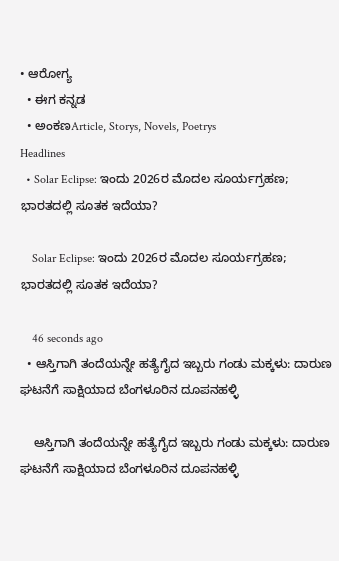• ಆರೋಗ್ಯ
  • ಈಗ ಕನ್ನಡ
  • ಅಂಕಣArticle, Storys, Novels, Poetrys
Headlines
  • Solar Eclipse: ಇಂದು 2026ರ ಮೊದಲ ಸೂರ್ಯಗ್ರಹಣ; ಭಾರತದಲ್ಲಿ ಸೂತಕ ಇದೆಯಾ?

    Solar Eclipse: ಇಂದು 2026ರ ಮೊದಲ ಸೂರ್ಯಗ್ರಹಣ; ಭಾರತದಲ್ಲಿ ಸೂತಕ ಇದೆಯಾ?

    46 seconds ago
  • ಆಸ್ತಿಗಾಗಿ ತಂದೆಯನ್ನೇ ಹತ್ಯೆಗೈದ ಇಬ್ಬರು ಗಂಡು ಮಕ್ಕಳು: ದಾರುಣ ಘಟನೆಗೆ ಸಾಕ್ಷಿಯಾದ ಬೆಂಗಳೂರಿನ ದೂಪನಹಳ್ಳಿ

    ಆಸ್ತಿಗಾಗಿ ತಂದೆಯನ್ನೇ ಹತ್ಯೆಗೈದ ಇಬ್ಬರು ಗಂಡು ಮಕ್ಕಳು: ದಾರುಣ ಘಟನೆಗೆ ಸಾಕ್ಷಿಯಾದ ಬೆಂಗಳೂರಿನ ದೂಪನಹಳ್ಳಿ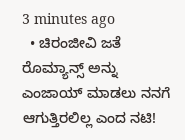3 minutes ago
  • ಚಿರಂಜೀವಿ ಜತೆ ರೊಮ್ಯಾನ್ಸ್ ಅನ್ನು ಎಂಜಾಯ್ ಮಾಡಲು ನನಗೆ ಆಗುತ್ತಿರಲಿಲ್ಲ ಎಂದ ನಟಿ!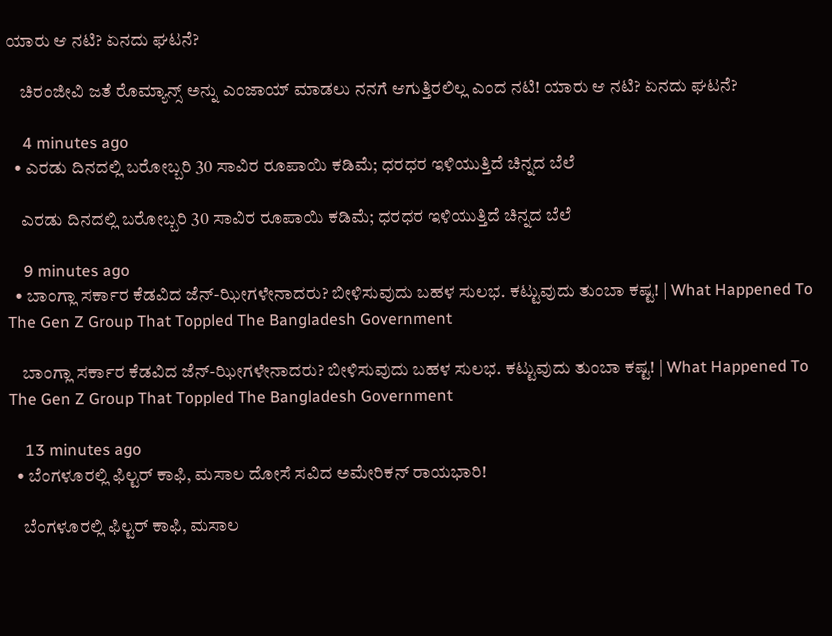ಯಾರು ಆ ನಟಿ? ಏನದು ಘಟನೆ?

    ಚಿರಂಜೀವಿ ಜತೆ ರೊಮ್ಯಾನ್ಸ್ ಅನ್ನು ಎಂಜಾಯ್ ಮಾಡಲು ನನಗೆ ಆಗುತ್ತಿರಲಿಲ್ಲ ಎಂದ ನಟಿ! ಯಾರು ಆ ನಟಿ? ಏನದು ಘಟನೆ?

    4 minutes ago
  • ಎರಡು ದಿನದಲ್ಲಿ ಬರೋಬ್ಬರಿ 30 ಸಾವಿರ ರೂಪಾಯಿ ಕಡಿಮೆ; ಧರಧರ ಇಳಿಯುತ್ತಿದೆ ಚಿನ್ನದ ಬೆಲೆ

    ಎರಡು ದಿನದಲ್ಲಿ ಬರೋಬ್ಬರಿ 30 ಸಾವಿರ ರೂಪಾಯಿ ಕಡಿಮೆ; ಧರಧರ ಇಳಿಯುತ್ತಿದೆ ಚಿನ್ನದ ಬೆಲೆ

    9 minutes ago
  • ಬಾಂಗ್ಲಾ ಸರ್ಕಾರ ಕೆಡವಿದ ಜೆನ್‌-ಝೀಗಳೇನಾದರು? ಬೀಳಿಸುವುದು ಬಹಳ ಸುಲಭ. ಕಟ್ಟುವುದು ತುಂಬಾ ಕಷ್ಟ! | What Happened To The Gen Z Group That Toppled The Bangladesh Government

    ಬಾಂಗ್ಲಾ ಸರ್ಕಾರ ಕೆಡವಿದ ಜೆನ್‌-ಝೀಗಳೇನಾದರು? ಬೀಳಿಸುವುದು ಬಹಳ ಸುಲಭ. ಕಟ್ಟುವುದು ತುಂಬಾ ಕಷ್ಟ! | What Happened To The Gen Z Group That Toppled The Bangladesh Government

    13 minutes ago
  • ಬೆಂಗಳೂರಲ್ಲಿ ಫಿಲ್ಟರ್ ಕಾಫಿ, ಮಸಾಲ ದೋಸೆ ಸವಿದ ಅಮೇರಿಕನ್ ರಾಯಭಾರಿ!

    ಬೆಂಗಳೂರಲ್ಲಿ ಫಿಲ್ಟರ್ ಕಾಫಿ, ಮಸಾಲ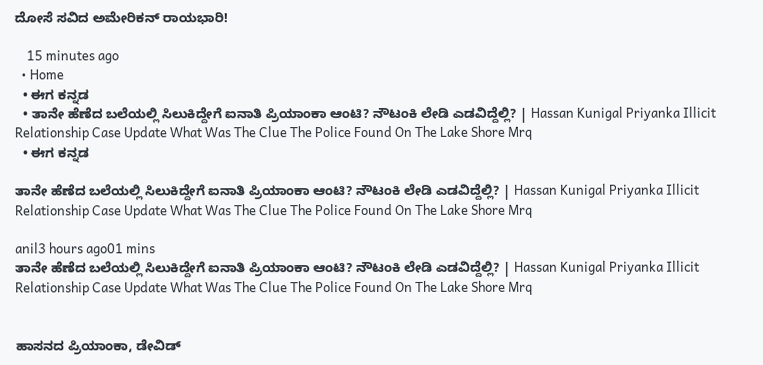ದೋಸೆ ಸವಿದ ಅಮೇರಿಕನ್ ರಾಯಭಾರಿ!

    15 minutes ago
  • Home
  • ಈಗ ಕನ್ನಡ
  • ತಾನೇ ಹೆಣೆದ ಬಲೆಯಲ್ಲಿ ಸಿಲುಕಿದ್ದೇಗೆ ಐನಾತಿ ಪ್ರಿಯಾಂಕಾ ಆಂಟಿ? ನೌಟಂಕಿ ಲೇಡಿ ಎಡವಿದ್ದೆಲ್ಲಿ? | Hassan Kunigal Priyanka Illicit Relationship Case Update What Was The Clue The Police Found On The Lake Shore Mrq
  • ಈಗ ಕನ್ನಡ

ತಾನೇ ಹೆಣೆದ ಬಲೆಯಲ್ಲಿ ಸಿಲುಕಿದ್ದೇಗೆ ಐನಾತಿ ಪ್ರಿಯಾಂಕಾ ಆಂಟಿ? ನೌಟಂಕಿ ಲೇಡಿ ಎಡವಿದ್ದೆಲ್ಲಿ? | Hassan Kunigal Priyanka Illicit Relationship Case Update What Was The Clue The Police Found On The Lake Shore Mrq

anil3 hours ago01 mins
ತಾನೇ ಹೆಣೆದ ಬಲೆಯಲ್ಲಿ ಸಿಲುಕಿದ್ದೇಗೆ ಐನಾತಿ ಪ್ರಿಯಾಂಕಾ ಆಂಟಿ? ನೌಟಂಕಿ ಲೇಡಿ ಎಡವಿದ್ದೆಲ್ಲಿ? | Hassan Kunigal Priyanka Illicit Relationship Case Update What Was The Clue The Police Found On The Lake Shore Mrq


ಹಾಸನದ ಪ್ರಿಯಾಂಕಾ, ಡೇವಿಡ್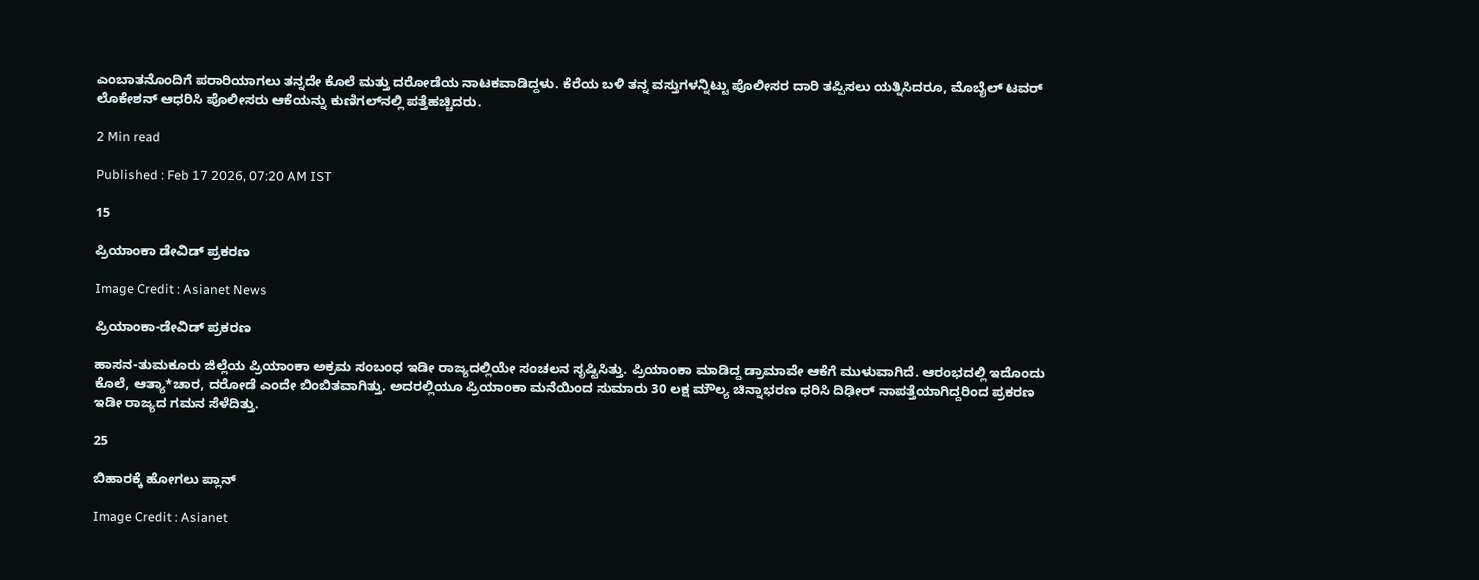ಎಂಬಾತನೊಂದಿಗೆ ಪರಾರಿಯಾಗಲು ತನ್ನದೇ ಕೊಲೆ ಮತ್ತು ದರೋಡೆಯ ನಾಟಕವಾಡಿದ್ದಳು. ಕೆರೆಯ ಬಳಿ ತನ್ನ ವಸ್ತುಗಳನ್ನಿಟ್ಟು ಪೊಲೀಸರ ದಾರಿ ತಪ್ಪಿಸಲು ಯತ್ನಿಸಿದರೂ, ಮೊಬೈಲ್ ಟವರ್ ಲೊಕೇಶನ್ ಆಧರಿಸಿ ಪೊಲೀಸರು ಆಕೆಯನ್ನು ಕುಣಿಗಲ್‌ನಲ್ಲಿ ಪತ್ತೆಹಚ್ಚಿದರು.

2 Min read

Published : Feb 17 2026, 07:20 AM IST

15

ಪ್ರಿಯಾಂಕಾ ಡೇವಿಡ್ ಪ್ರಕರಣ

Image Credit : Asianet News

ಪ್ರಿಯಾಂಕಾ-ಡೇವಿಡ್ ಪ್ರಕರಣ

ಹಾಸನ-ತುಮಕೂರು ಜಿಲ್ಲೆಯ ಪ್ರಿಯಾಂಕಾ ಅಕ್ರಮ ಸಂಬಂಧ ಇಡೀ ರಾಜ್ಯದಲ್ಲಿಯೇ ಸಂಚಲನ ಸೃಷ್ಟಿಸಿತ್ತು. ಪ್ರಿಯಾಂಕಾ ಮಾಡಿದ್ದ ಡ್ರಾಮಾವೇ ಆಕೆಗೆ ಮುಳುವಾಗಿದೆ. ಆರಂಭದಲ್ಲಿ ಇದೊಂದು ಕೊಲೆ, ಆತ್ಯಾ*ಚಾರ, ದರೋಡೆ ಎಂದೇ ಬಿಂಬಿತವಾಗಿತ್ತು. ಅದರಲ್ಲಿಯೂ ಪ್ರಿಯಾಂಕಾ ಮನೆಯಿಂದ ಸುಮಾರು 30 ಲಕ್ಷ ಮೌಲ್ಯ ಚಿನ್ನಾಭರಣ ಧರಿಸಿ ದಿಢೀರ್ ನಾಪತ್ತೆಯಾಗಿದ್ದರಿಂದ ಪ್ರಕರಣ ಇಡೀ ರಾಜ್ಯದ ಗಮನ ಸೆಳೆದಿತ್ತು.

25

ಬಿಹಾರಕ್ಕೆ ಹೋಗಲು ಪ್ಲಾನ್

Image Credit : Asianet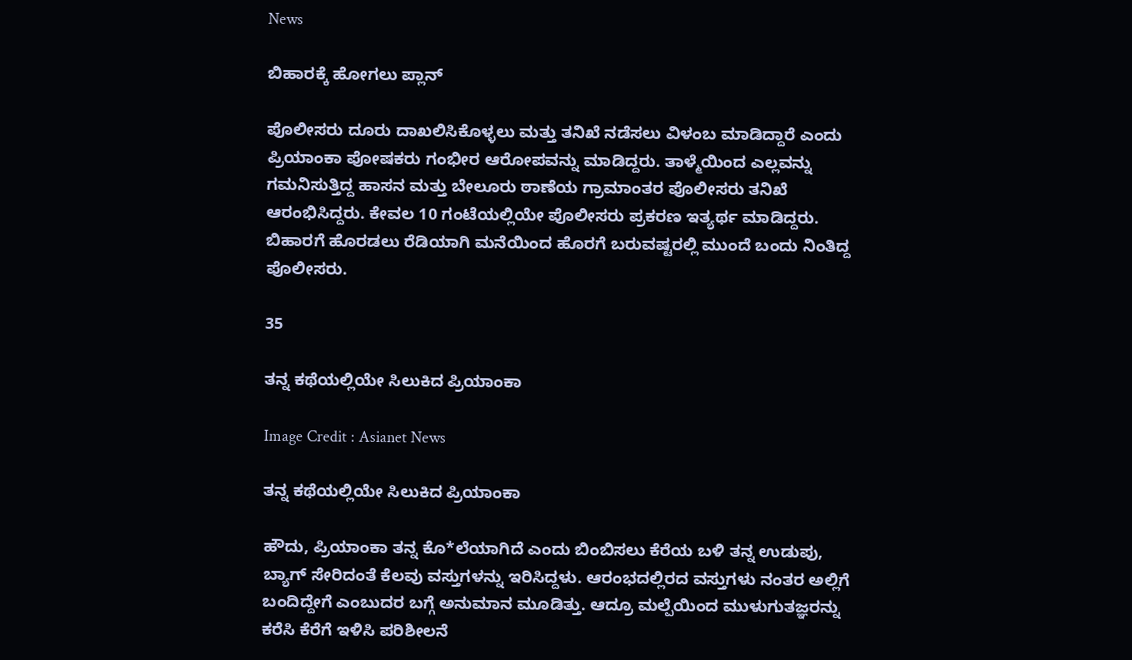News

ಬಿಹಾರಕ್ಕೆ ಹೋಗಲು ಪ್ಲಾನ್

ಪೊಲೀಸರು ದೂರು ದಾಖಲಿಸಿಕೊಳ್ಳಲು ಮತ್ತು ತನಿಖೆ ನಡೆಸಲು ವಿಳಂಬ ಮಾಡಿದ್ದಾರೆ ಎಂದು ಪ್ರಿಯಾಂಕಾ ಪೋಷಕರು ಗಂಭೀರ ಆರೋಪವನ್ನು ಮಾಡಿದ್ದರು. ತಾಳ್ಮೆಯಿಂದ ಎಲ್ಲವನ್ನು ಗಮನಿಸುತ್ತಿದ್ದ ಹಾಸನ ಮತ್ತು ಬೇಲೂರು ಠಾಣೆಯ ಗ್ರಾಮಾಂತರ ಪೊಲೀಸರು ತನಿಖೆ ಆರಂಭಿಸಿದ್ದರು. ಕೇವಲ 10 ಗಂಟೆಯಲ್ಲಿಯೇ ಪೊಲೀಸರು ಪ್ರಕರಣ ಇತ್ಯರ್ಥ ಮಾಡಿದ್ದರು. ಬಿಹಾರಗೆ ಹೊರಡಲು ರೆಡಿಯಾಗಿ ಮನೆಯಿಂದ ಹೊರಗೆ ಬರುವಷ್ಟರಲ್ಲಿ ಮುಂದೆ ಬಂದು ನಿಂತಿದ್ದ ಪೊಲೀಸರು.

35

ತನ್ನ ಕಥೆಯಲ್ಲಿಯೇ ಸಿಲುಕಿದ ಪ್ರಿಯಾಂಕಾ

Image Credit : Asianet News

ತನ್ನ ಕಥೆಯಲ್ಲಿಯೇ ಸಿಲುಕಿದ ಪ್ರಿಯಾಂಕಾ

ಹೌದು, ಪ್ರಿಯಾಂಕಾ ತನ್ನ ಕೊ*ಲೆಯಾಗಿದೆ ಎಂದು ಬಿಂಬಿಸಲು ಕೆರೆಯ ಬಳಿ ತನ್ನ ಉಡುಪು, ಬ್ಯಾಗ್ ಸೇರಿದಂತೆ ಕೆಲವು ವಸ್ತುಗಳನ್ನು ಇರಿಸಿದ್ದಳು. ಆರಂಭದಲ್ಲಿರದ ವಸ್ತುಗಳು ನಂತರ ಅಲ್ಲಿಗೆ ಬಂದಿದ್ದೇಗೆ ಎಂಬುದರ ಬಗ್ಗೆ ಅನುಮಾನ ಮೂಡಿತ್ತು. ಆದ್ರೂ ಮಲ್ಪೆಯಿಂದ ಮುಳುಗುತಜ್ಞರನ್ನು ಕರೆಸಿ ಕೆರೆಗೆ ಇಳಿಸಿ ಪರಿಶೀಲನೆ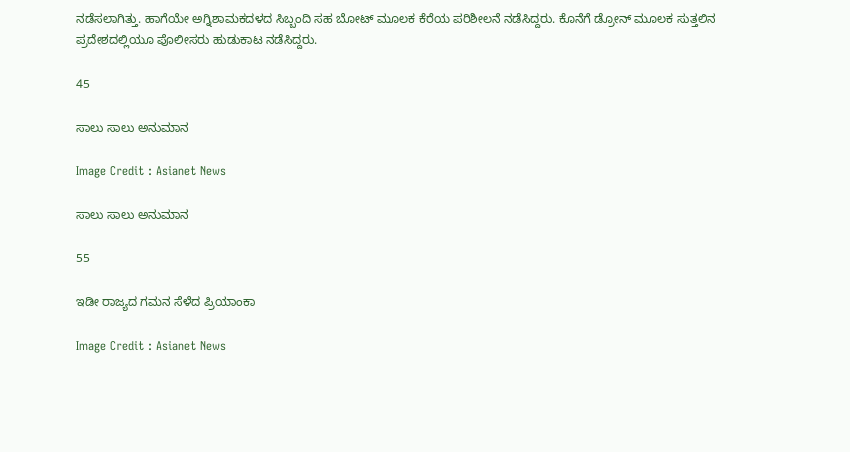ನಡೆಸಲಾಗಿತ್ತು. ಹಾಗೆಯೇ ಅಗ್ನಿಶಾಮಕದಳದ ಸಿಬ್ಬಂದಿ ಸಹ ಬೋಟ್ ಮೂಲಕ ಕೆರೆಯ ಪರಿಶೀಲನೆ ನಡೆಸಿದ್ದರು. ಕೊನೆಗೆ ಡ್ರೋನ್ ಮೂಲಕ ಸುತ್ತಲಿನ ಪ್ರದೇಶದಲ್ಲಿಯೂ ಪೊಲೀಸರು ಹುಡುಕಾಟ ನಡೆಸಿದ್ದರು.

45

ಸಾಲು ಸಾಲು ಅನುಮಾನ

Image Credit : Asianet News

ಸಾಲು ಸಾಲು ಅನುಮಾನ

55

ಇಡೀ ರಾಜ್ಯದ ಗಮನ ಸೆಳೆದ ಪ್ರಿಯಾಂಕಾ

Image Credit : Asianet News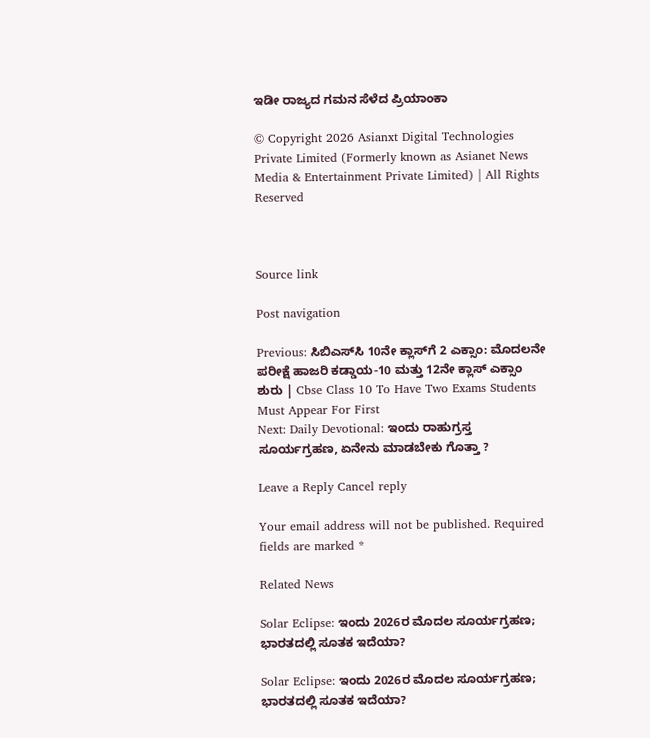ಇಡೀ ರಾಜ್ಯದ ಗಮನ ಸೆಳೆದ ಪ್ರಿಯಾಂಕಾ

© Copyright 2026 Asianxt Digital Technologies Private Limited (Formerly known as Asianet News Media & Entertainment Private Limited) | All Rights Reserved



Source link

Post navigation

Previous: ಸಿಬಿಎಸ್‌ಸಿ 10ನೇ ಕ್ಲಾಸ್‌ಗೆ 2 ಎಕ್ಸಾಂ: ಮೊದಲನೇ ಪರೀಕ್ಷೆ ಹಾಜರಿ ಕಡ್ಡಾಯ-10 ಮತ್ತು 12ನೇ ಕ್ಲಾಸ್‌ ಎಕ್ಸಾಂ ಶುರು | Cbse Class 10 To Have Two Exams Students Must Appear For First
Next: Daily Devotional: ಇಂದು ರಾಹುಗ್ರಸ್ತ ಸೂರ್ಯಗ್ರಹಣ, ಏನೇನು ಮಾಡಬೇಕು ಗೊತ್ತಾ ?

Leave a Reply Cancel reply

Your email address will not be published. Required fields are marked *

Related News

Solar Eclipse: ಇಂದು 2026ರ ಮೊದಲ ಸೂರ್ಯಗ್ರಹಣ; ಭಾರತದಲ್ಲಿ ಸೂತಕ ಇದೆಯಾ?

Solar Eclipse: ಇಂದು 2026ರ ಮೊದಲ ಸೂರ್ಯಗ್ರಹಣ; ಭಾರತದಲ್ಲಿ ಸೂತಕ ಇದೆಯಾ?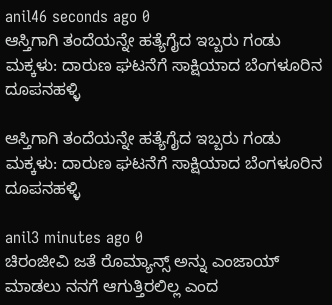anil46 seconds ago 0
ಆಸ್ತಿಗಾಗಿ ತಂದೆಯನ್ನೇ ಹತ್ಯೆಗೈದ ಇಬ್ಬರು ಗಂಡು ಮಕ್ಕಳು: ದಾರುಣ ಘಟನೆಗೆ ಸಾಕ್ಷಿಯಾದ ಬೆಂಗಳೂರಿನ ದೂಪನಹಳ್ಳಿ

ಆಸ್ತಿಗಾಗಿ ತಂದೆಯನ್ನೇ ಹತ್ಯೆಗೈದ ಇಬ್ಬರು ಗಂಡು ಮಕ್ಕಳು: ದಾರುಣ ಘಟನೆಗೆ ಸಾಕ್ಷಿಯಾದ ಬೆಂಗಳೂರಿನ ದೂಪನಹಳ್ಳಿ

anil3 minutes ago 0
ಚಿರಂಜೀವಿ ಜತೆ ರೊಮ್ಯಾನ್ಸ್ ಅನ್ನು ಎಂಜಾಯ್ ಮಾಡಲು ನನಗೆ ಆಗುತ್ತಿರಲಿಲ್ಲ ಎಂದ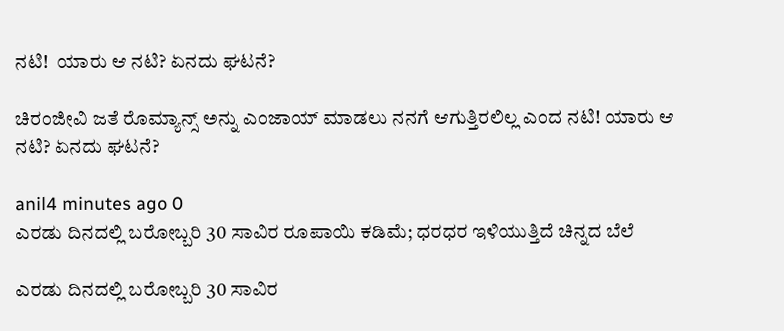ನಟಿ!  ಯಾರು ಆ ನಟಿ? ಏನದು ಘಟನೆ?

ಚಿರಂಜೀವಿ ಜತೆ ರೊಮ್ಯಾನ್ಸ್ ಅನ್ನು ಎಂಜಾಯ್ ಮಾಡಲು ನನಗೆ ಆಗುತ್ತಿರಲಿಲ್ಲ ಎಂದ ನಟಿ! ಯಾರು ಆ ನಟಿ? ಏನದು ಘಟನೆ?

anil4 minutes ago 0
ಎರಡು ದಿನದಲ್ಲಿ ಬರೋಬ್ಬರಿ 30 ಸಾವಿರ ರೂಪಾಯಿ ಕಡಿಮೆ; ಧರಧರ ಇಳಿಯುತ್ತಿದೆ ಚಿನ್ನದ ಬೆಲೆ

ಎರಡು ದಿನದಲ್ಲಿ ಬರೋಬ್ಬರಿ 30 ಸಾವಿರ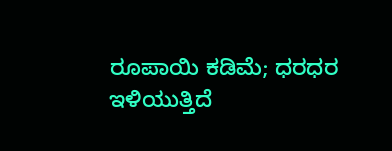ರೂಪಾಯಿ ಕಡಿಮೆ; ಧರಧರ ಇಳಿಯುತ್ತಿದೆ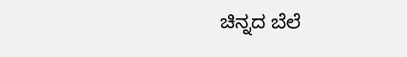ಚಿನ್ನದ ಬೆಲೆ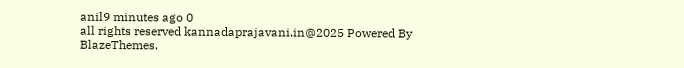anil9 minutes ago 0
all rights reserved kannadaprajavani.in@2025 Powered By BlazeThemes.